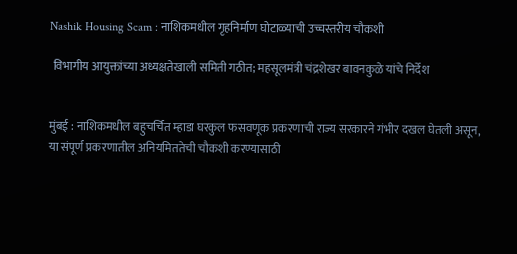Nashik Housing Scam : नाशिकमधील गृहनिर्माण घोटाळ्याची उच्चस्तरीय चौकशी

 विभागीय आयुक्तांच्या अध्यक्षतेखाली समिती गठीत; महसूलमंत्री चंद्रशेखर बावनकुळे यांचे निर्देश


मुंबई : नाशिकमधील बहुचर्चित म्हाडा घरकुल फसवणूक प्रकरणाची राज्य सरकारने गंभीर दखल घेतली असून, या संपूर्ण प्रकरणातील अनियमिततेची चौकशी करण्यासाठी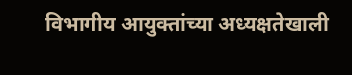विभागीय आयुक्तांच्या अध्यक्षतेखाली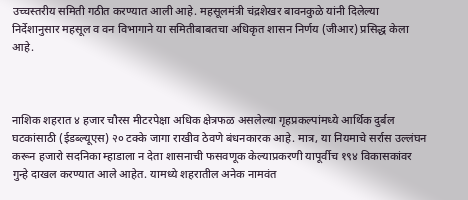उच्चस्तरीय समिती गठीत करण्यात आली आहे. महसूलमंत्री चंद्रशेखर बावनकुळे यांनी दिलेल्या निर्देशानुसार महसूल व वन विभागाने या समितीबाबतचा अधिकृत शासन निर्णय (जीआर) प्रसिद्ध केला आहे.



नाशिक शहरात ४ हजार चौरस मीटरपेक्षा अधिक क्षेत्रफळ असलेल्या गृहप्रकल्पांमध्ये आर्थिक दुर्बल घटकांसाठी (ईडब्ल्यूएस) २० टक्के जागा राखीव ठेवणे बंधनकारक आहे. मात्र, या नियमाचे सर्रास उल्लंघन करून हजारो सदनिका म्हाडाला न देता शासनाची फसवणूक केल्याप्रकरणी यापूर्वीच १९४ विकासकांवर गुन्हे दाखल करण्यात आले आहेत. यामध्ये शहरातील अनेक नामवंत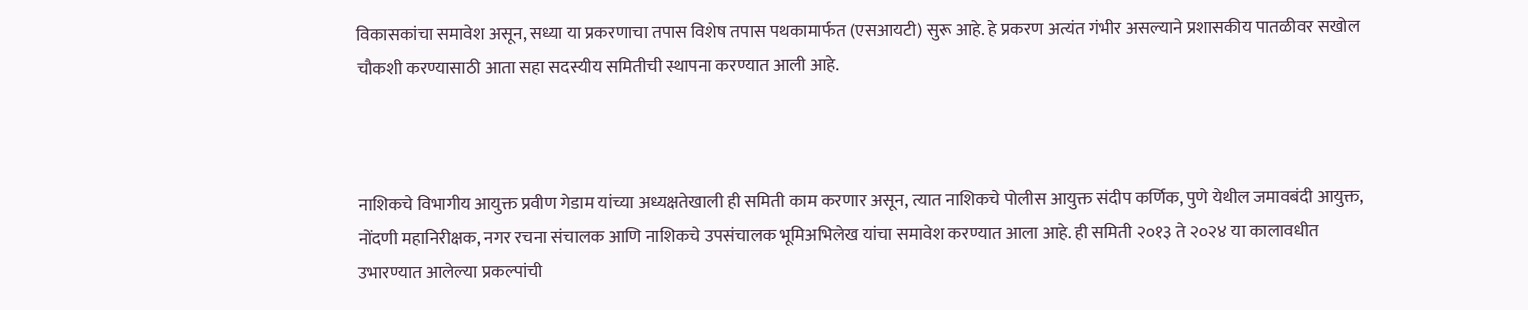विकासकांचा समावेश असून, सध्या या प्रकरणाचा तपास विशेष तपास पथकामार्फत (एसआयटी) सुरू आहे. हे प्रकरण अत्यंत गंभीर असल्याने प्रशासकीय पातळीवर सखोल चौकशी करण्यासाठी आता सहा सदस्यीय समितीची स्थापना करण्यात आली आहे.



नाशिकचे विभागीय आयुक्त प्रवीण गेडाम यांच्या अध्यक्षतेखाली ही समिती काम करणार असून, त्यात नाशिकचे पोलीस आयुक्त संदीप कर्णिक, पुणे येथील जमावबंदी आयुक्त, नोंदणी महानिरीक्षक, नगर रचना संचालक आणि नाशिकचे उपसंचालक भूमिअभिलेख यांचा समावेश करण्यात आला आहे. ही समिती २०१३ ते २०२४ या कालावधीत उभारण्यात आलेल्या प्रकल्पांची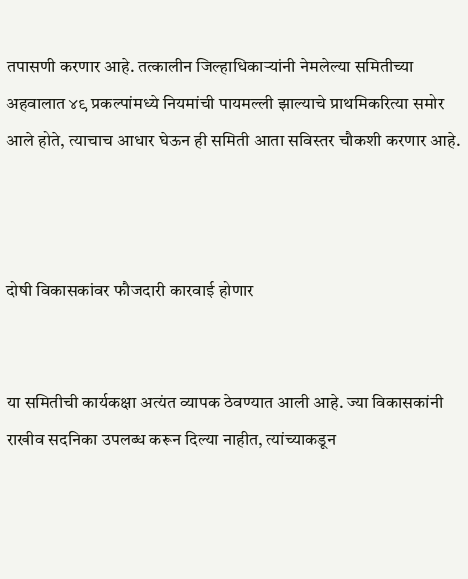तपासणी करणार आहे. तत्कालीन जिल्हाधिकाऱ्यांनी नेमलेल्या समितीच्या अहवालात ४९ प्रकल्पांमध्ये नियमांची पायमल्ली झाल्याचे प्राथमिकरित्या समोर आले होते, त्याचाच आधार घेऊन ही समिती आता सविस्तर चौकशी करणार आहे.



दोषी विकासकांवर फौजदारी कारवाई होणार


या समितीची कार्यकक्षा अत्यंत व्यापक ठेवण्यात आली आहे. ज्या विकासकांनी राखीव सदनिका उपलब्ध करून दिल्या नाहीत, त्यांच्याकडून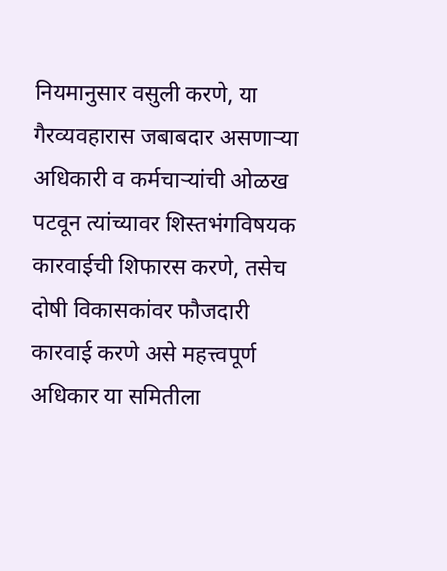नियमानुसार वसुली करणे, या गैरव्यवहारास जबाबदार असणाऱ्या अधिकारी व कर्मचाऱ्यांची ओळख पटवून त्यांच्यावर शिस्तभंगविषयक कारवाईची शिफारस करणे, तसेच दोषी विकासकांवर फौजदारी कारवाई करणे असे महत्त्वपूर्ण अधिकार या समितीला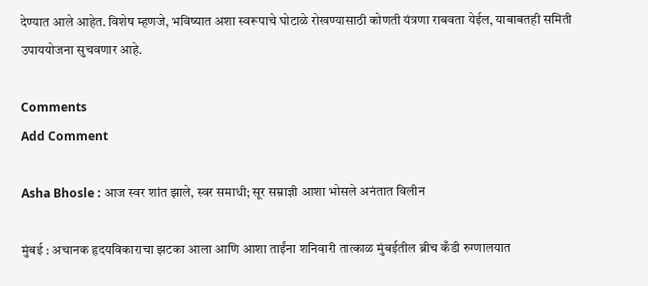देण्यात आले आहेत. विशेष म्हणजे, भविष्यात अशा स्वरूपाचे घोटाळे रोखण्यासाठी कोणती यंत्रणा राबवता येईल, याबाबतही समिती उपाययोजना सुचवणार आहे.

Comments
Add Comment

Asha Bhosle : आज स्वर शांत झाले, स्वर समाधी; सूर सम्राज्ञी आशा भोसले अनंतात विलीन

मुंबई : अचानक हृदयविकाराचा झटका आला आणि आशा ताईंना शनिवारी तात्काळ मुंबईतील ब्रीच कँडी रुग्णालयात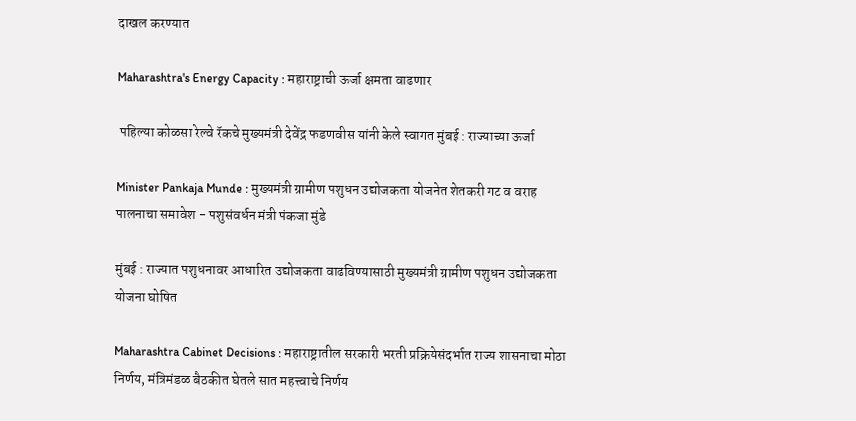दाखल करण्यात

Maharashtra's Energy Capacity : महाराष्ट्राची ऊर्जा क्षमता वाढणार

 पहिल्या कोळसा रेल्वे रॅकचे मुख्यमंत्री देवेंद्र फडणवीस यांनी केले स्वागत मुंबई : राज्याच्या ऊर्जा

Minister Pankaja Munde : मुख्यमंत्री ग्रामीण पशुधन उद्योजकता योजनेत शेतकरी गट व वराह पालनाचा समावेश - पशुसंवर्धन मंत्री पंकजा मुंडे

मुंबई : राज्यात पशुधनावर आधारित उद्योजकता वाढविण्यासाठी मुख्यमंत्री ग्रामीण पशुधन उद्योजकता योजना घोषित

Maharashtra Cabinet Decisions : महाराष्ट्रातील सरकारी भरती प्रक्रियेसंदर्भात राज्य शासनाचा मोठा निर्णय, मंत्रिमंडळ बैठकीत घेतले सात महत्त्वाचे निर्णय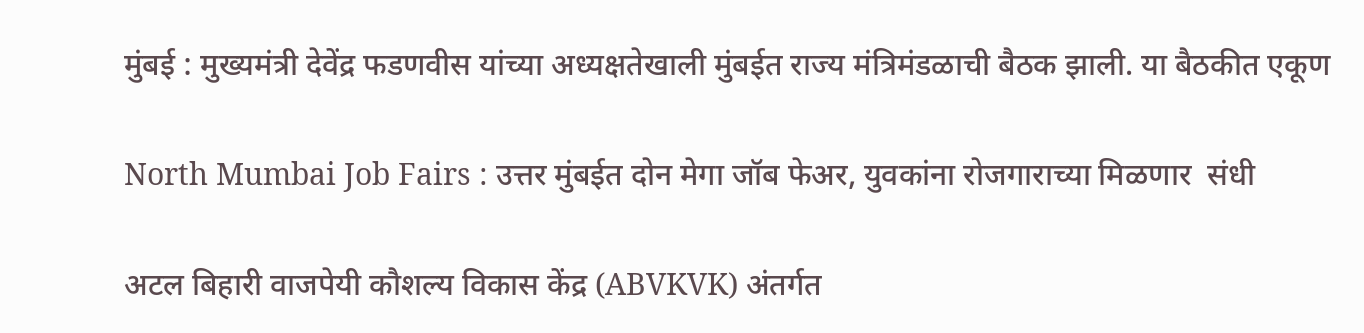मुंबई : मुख्यमंत्री देवेंद्र फडणवीस यांच्या अध्यक्षतेखाली मुंबईत राज्य मंत्रिमंडळाची बैठक झाली. या बैठकीत एकूण

North Mumbai Job Fairs : उत्तर मुंबईत दोन मेगा जॉब फेअर, युवकांना रोजगाराच्या मिळणार  संधी

अटल बिहारी वाजपेयी कौशल्य विकास केंद्र (ABVKVK) अंतर्गत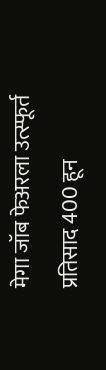मेगा जॉब फेअरला उत्स्फूर्त प्रतिसाद 400 हून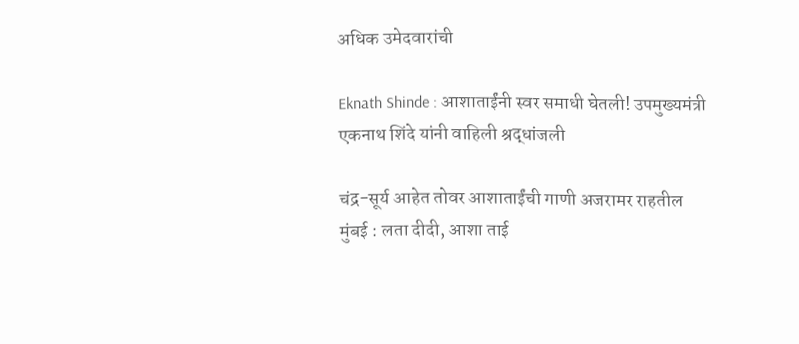अधिक उमेदवारांची

Eknath Shinde : आशाताईंनी स्वर समाधी घेतली! उपमुख्यमंत्री एकनाथ शिंदे यांनी वाहिली श्रद्धांजली

चंद्र-सूर्य आहेत तोवर आशाताईंची गाणी अजरामर राहतील मुंबई : लता दीदी, आशा ताई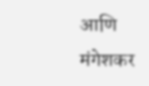आणि मंगेशकर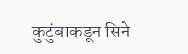कुटुंबाकडून सिने